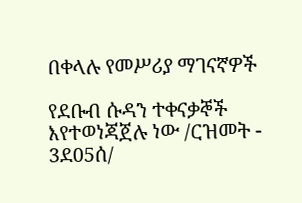በቀላሉ የመሥሪያ ማገናኛዎች

የደቡብ ሱዳን ተቀናቃኞች እየተወነጃጀሉ ነው /ርዝመት - 3ደ05ሰ/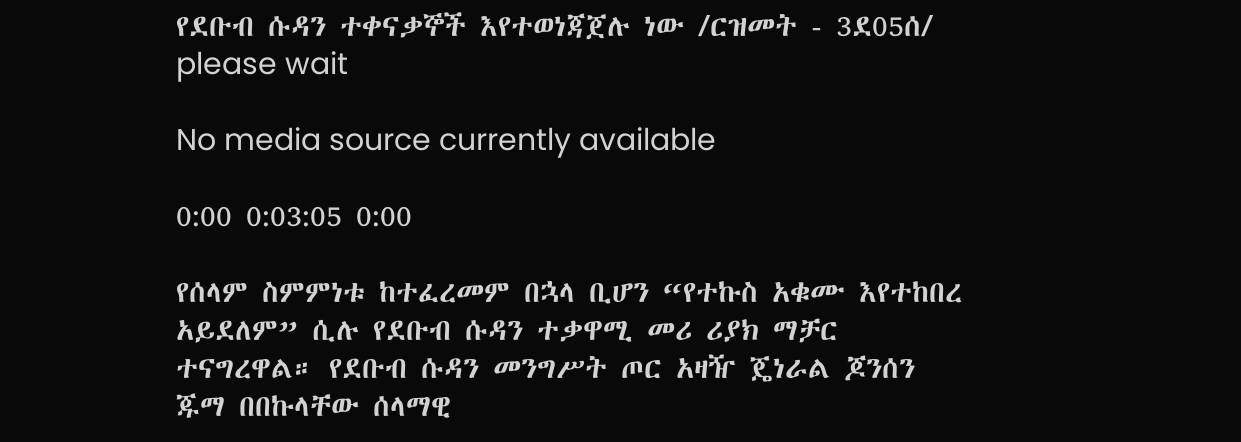የደቡብ ሱዳን ተቀናቃኞች እየተወነጃጀሉ ነው /ርዝመት - 3ደ05ሰ/
please wait

No media source currently available

0:00 0:03:05 0:00

የሰላም ስምምነቱ ከተፈረመም በኋላ ቢሆን “የተኩስ አቁሙ እየተከበረ አይደለም” ሲሉ የደቡብ ሱዳን ተቃዋሚ መሪ ሪያክ ማቻር ተናግረዋል። የደቡብ ሱዳን መንግሥት ጦር አዛዥ ጄነራል ጆንሰን ጁማ በበኩላቸው ሰላማዊ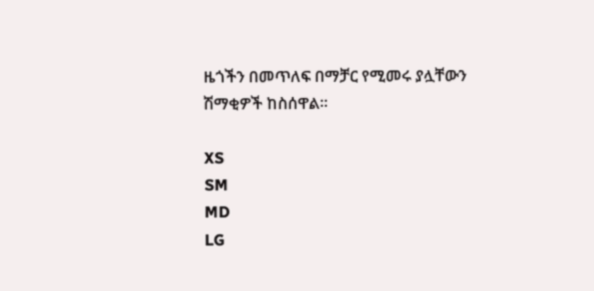ዜጎችን በመጥለፍ በማቻር የሚመሩ ያሏቸውን ሽማቂዎች ከስሰዋል።

XS
SM
MD
LG